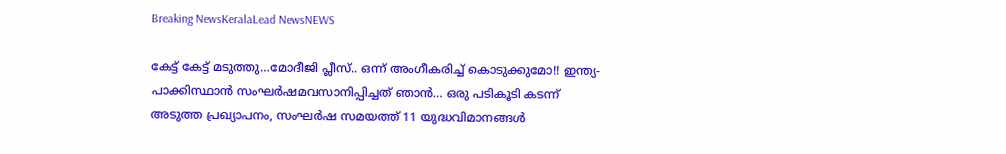Breaking NewsKeralaLead NewsNEWS

കേട്ട് കേട്ട് മടുത്തു…മോദീജി പ്ലീസ്.. ഒന്ന് അംഗീകരിച്ച് കൊടുക്കുമോ!! ഇന്ത്യ- പാക്കിസ്ഥാൻ സംഘർഷമവസാനിപ്പിച്ചത് ഞാൻ… ഒരു പടികൂടി കടന്ന് അടുത്ത പ്രഖ്യാപനം, സംഘർഷ സമയത്ത് 11 യുദ്ധവിമാനങ്ങൾ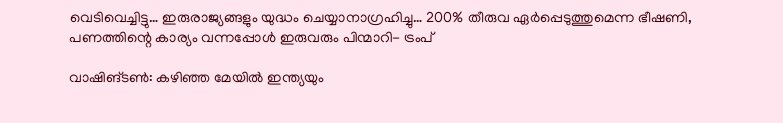വെടിവെച്ചിട്ടു… ഇരുരാജ്യങ്ങളും യുദ്ധം ചെയ്യാനാഗ്രഹിച്ചു… 200% തീരുവ ഏർപ്പെടുത്തുമെന്ന ഭീഷണി, പണത്തിന്റെ കാര്യം വന്നപ്പോൾ ഇരുവരും പിന്മാറി- ട്രംപ്

വാഷിങ്ടൺ: കഴിഞ്ഞ മേയിൽ ഇന്ത്യയും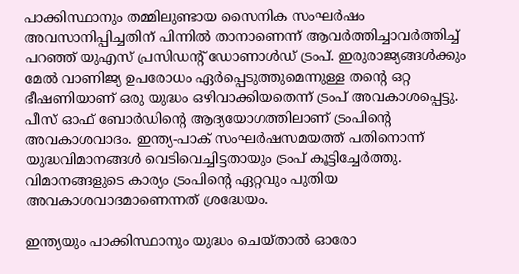പാക്കിസ്ഥാനും തമ്മിലുണ്ടായ സൈനിക സംഘർഷം അവസാനിപ്പിച്ചതിന് പിന്നിൽ താനാണെന്ന് ആവർത്തിച്ചാവർത്തിച്ച് പറഞ്ഞ് യുഎസ് പ്രസിഡന്റ് ഡോണാൾഡ് ട്രംപ്. ഇരുരാജ്യങ്ങൾക്കും മേൽ വാണിജ്യ ഉപരോധം ഏർപ്പെടുത്തുമെന്നുള്ള തന്റെ ഒറ്റ ഭീഷണിയാണ് ഒരു യുദ്ധം ഒഴിവാക്കിയതെന്ന് ട്രംപ് അവകാശപ്പെട്ടു. പീസ് ഓഫ് ബോർഡിന്റെ ആദ്യയോഗത്തിലാണ് ട്രംപിന്റെ അവകാശവാദം. ഇന്ത്യ-പാക് സംഘർഷസമയത്ത് പതിനൊന്ന് യുദ്ധവിമാനങ്ങൾ വെടിവെച്ചിട്ടതായും ട്രംപ് കൂട്ടിച്ചേർത്തു. വിമാനങ്ങളുടെ കാര്യം ട്രംപിന്റെ ഏറ്റവും പുതിയ അവകാശവാദമാണെന്നത് ശ്രദ്ധേയം.

ഇന്ത്യയും പാക്കിസ്ഥാനും യുദ്ധം ചെയ്താൽ ഓരോ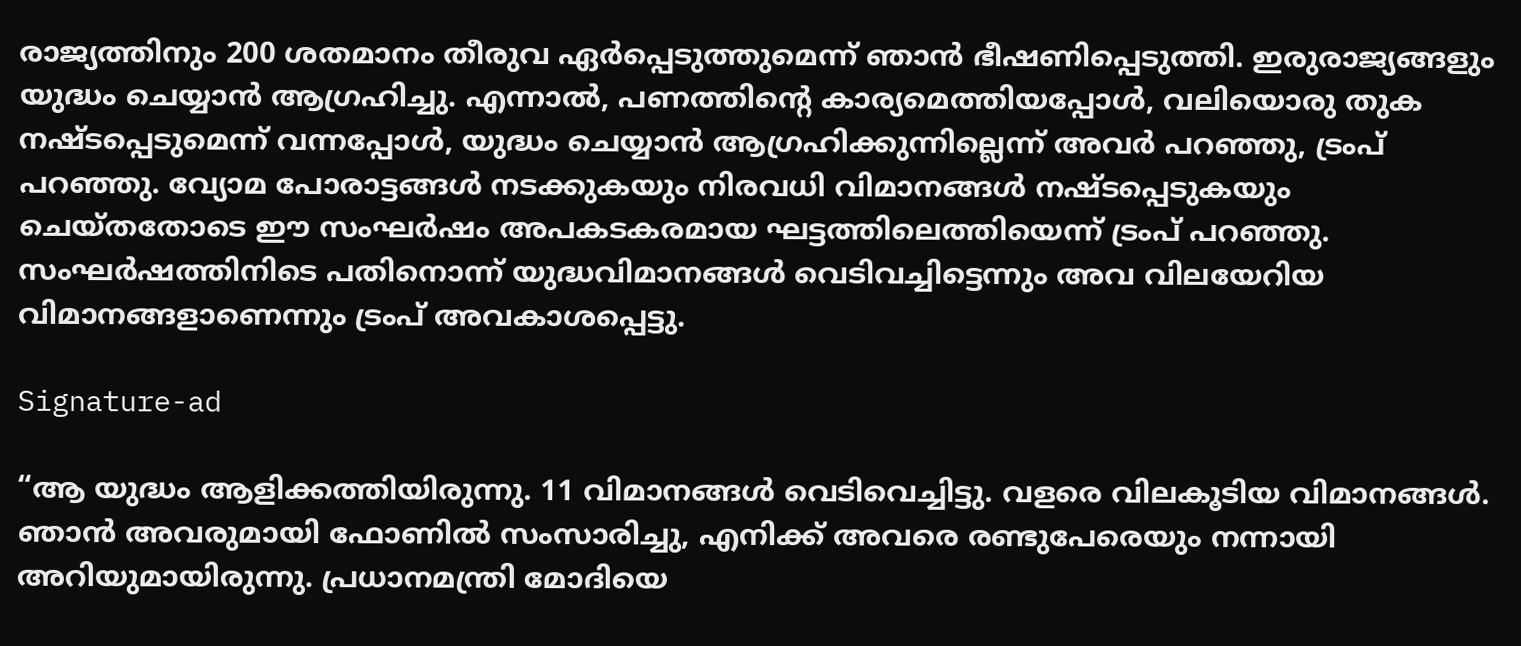രാജ്യത്തിനും 200 ശതമാനം തീരുവ ഏർപ്പെടുത്തുമെന്ന് ഞാൻ ഭീഷണിപ്പെടുത്തി. ഇരുരാജ്യങ്ങളും യുദ്ധം ചെയ്യാൻ ആഗ്രഹിച്ചു. എന്നാൽ, പണത്തിന്റെ കാര്യമെത്തിയപ്പോൾ, വലിയൊരു തുക നഷ്ടപ്പെടുമെന്ന് വന്നപ്പോൾ, യുദ്ധം ചെയ്യാൻ ആഗ്രഹിക്കുന്നില്ലെന്ന് അവർ പറഞ്ഞു, ട്രംപ് പറ‍ഞ്ഞു. വ്യോമ പോരാട്ടങ്ങൾ നടക്കുകയും നിരവധി വിമാനങ്ങൾ നഷ്ടപ്പെടുകയും ചെയ്തതോടെ ഈ സംഘർഷം അപകടകരമായ ഘട്ടത്തിലെത്തിയെന്ന് ട്രംപ് പറഞ്ഞു. സംഘർഷത്തിനിടെ പതിനൊന്ന് യുദ്ധവിമാനങ്ങൾ വെടിവച്ചിട്ടെന്നും അവ വിലയേറിയ വിമാനങ്ങളാണെന്നും ട്രംപ് അവകാശപ്പെട്ടു.

Signature-ad

“ആ യുദ്ധം ആളിക്കത്തിയിരുന്നു. 11 വിമാനങ്ങൾ വെടിവെച്ചിട്ടു. വളരെ വിലകൂടിയ വിമാനങ്ങൾ. ഞാൻ അവരുമായി ഫോണിൽ സംസാരിച്ചു, എനിക്ക് അവരെ രണ്ടുപേരെയും നന്നായി അറിയുമായിരുന്നു. പ്രധാനമന്ത്രി മോദിയെ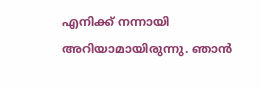എനിക്ക് നന്നായി അറിയാമായിരുന്നു. ഞാൻ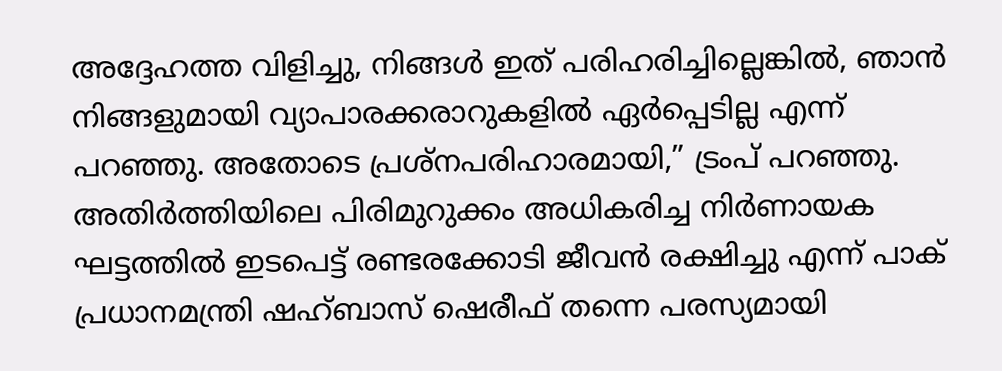അദ്ദേഹത്ത വിളിച്ചു, നിങ്ങൾ ഇത് പരിഹരിച്ചില്ലെങ്കിൽ, ഞാൻ നിങ്ങളുമായി വ്യാപാരക്കരാറുകളിൽ ഏർപ്പെടില്ല എന്ന് പറഞ്ഞു. അതോടെ പ്രശ്നപരിഹാരമായി,” ട്രംപ് പറ‍ഞ്ഞു. അതിർത്തിയിലെ പിരിമുറുക്കം അധികരിച്ച നിർണായക ഘട്ടത്തിൽ ഇടപെട്ട് രണ്ടരക്കോടി ജീവൻ രക്ഷിച്ചു എന്ന് പാക് പ്രധാനമന്ത്രി ഷഹ്ബാസ് ഷെരീഫ് തന്നെ പരസ്യമായി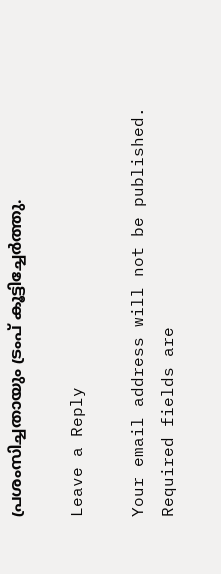പ്രശംസിച്ചതായും ട്രംപ് കൂട്ടിച്ചേർത്തു.

Leave a Reply

Your email address will not be published. Required fields are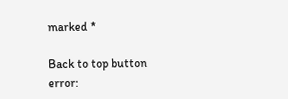marked *

Back to top button
error: